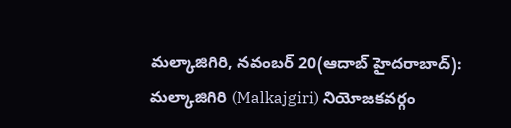మల్కాజిగిరి, నవంబర్ 20(ఆదాబ్ హైదరాబాద్): మల్కాజిగిరి (Malkajgiri) నియోజకవర్గం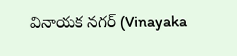వినాయక నగర్ (Vinayaka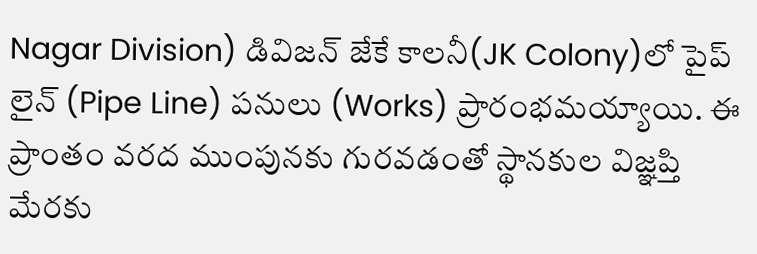Nagar Division) డివిజన్ జేకే కాలనీ(JK Colony)లో పైప్ లైన్ (Pipe Line) పనులు (Works) ప్రారంభమయ్యాయి. ఈ ప్రాంతం వరద ముంపునకు గురవడంతో స్థానకుల విజ్ఞప్తి మేరకు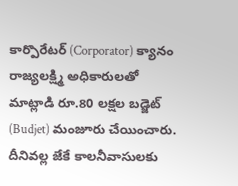కార్పొరేటర్ (Corporator) క్యానం రాజ్యలక్ష్మి అధికారులతో మాట్లాడి రూ.80 లక్షల బడ్జెట్ (Budjet) మంజూరు చేయించారు. దీనివల్ల జేకే కాలనీవాసులకు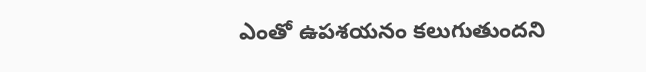ఎంతో ఉపశయనం కలుగుతుందని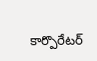కార్పొరేటర్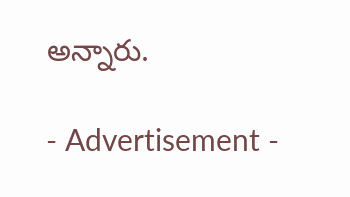అన్నారు.

- Advertisement -